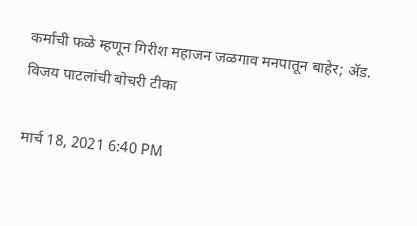कर्माची फळे म्हणून गिरीश महाजन जळगाव मनपातून बाहेर; ॲड. विजय पाटलांची बोचरी टीका

मार्च 18, 2021 6:40 PM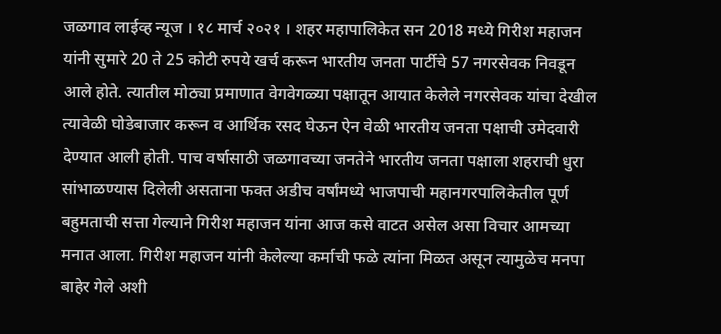जळगाव लाईव्ह न्यूज । १८ मार्च २०२१ । शहर महापालिकेत सन 2018 मध्ये गिरीश महाजन यांनी सुमारे 20 ते 25 कोटी रुपये खर्च करून भारतीय जनता पार्टीचे 57 नगरसेवक निवडून आले होते. त्यातील मोठ्या प्रमाणात वेगवेगळ्या पक्षातून आयात केलेले नगरसेवक यांचा देखील त्यावेळी घोडेबाजार करून व आर्थिक रसद घेऊन ऐन वेळी भारतीय जनता पक्षाची उमेदवारी देण्यात आली होती. पाच वर्षासाठी जळगावच्या जनतेने भारतीय जनता पक्षाला शहराची धुरा सांभाळण्यास दिलेली असताना फक्त अडीच वर्षांमध्ये भाजपाची महानगरपालिकेतील पूर्ण बहुमताची सत्ता गेल्याने गिरीश महाजन यांना आज कसे वाटत असेल असा विचार आमच्या मनात आला. गिरीश महाजन यांनी केलेल्या कर्माची फळे त्यांना मिळत असून त्यामुळेच मनपा बाहेर गेले अशी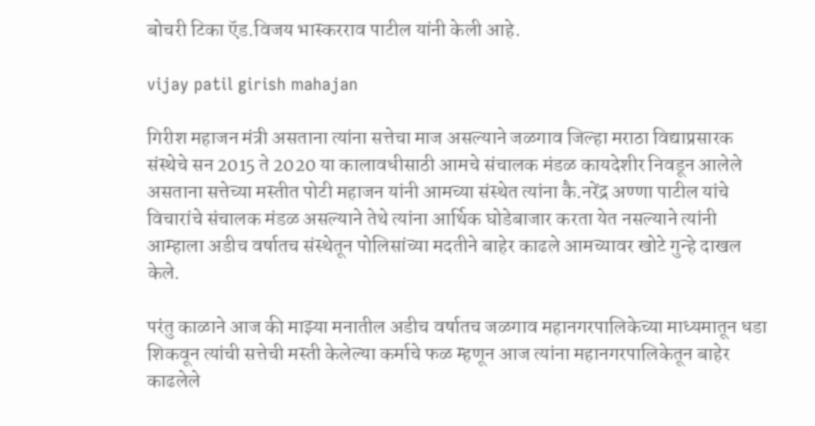बोचरी टिका ऍड.विजय भास्करराव पाटील यांनी केली आहे.

vijay patil girish mahajan

गिरीश महाजन मंत्री असताना त्यांना सत्तेचा माज असल्याने जळगाव जिल्हा मराठा विद्याप्रसारक संस्थेचे सन 2015 ते 2020 या कालावधीसाठी आमचे संचालक मंडळ कायदेशीर निवडून आलेले असताना सत्तेच्या मस्तीत पोटी महाजन यांनी आमच्या संस्थेत त्यांना कै.नरेंद्र अण्णा पाटील यांचे विचारांचे संचालक मंडळ असल्याने तेथे त्यांना आर्थिक घोडेबाजार करता येत नसल्याने त्यांनी आम्हाला अडीच वर्षातच संस्थेतून पोलिसांच्या मदतीने बाहेर काढले आमच्यावर खोटे गुन्हे दाखल केले.

परंतु काळाने आज की माझ्या मनातील अडीच वर्षातच जळगाव महानगरपालिकेच्या माध्यमातून धडा शिकवून त्यांची सत्तेची मस्ती केलेल्या कर्माचे फळ म्हणून आज त्यांना महानगरपालिकेतून बाहेर काढलेले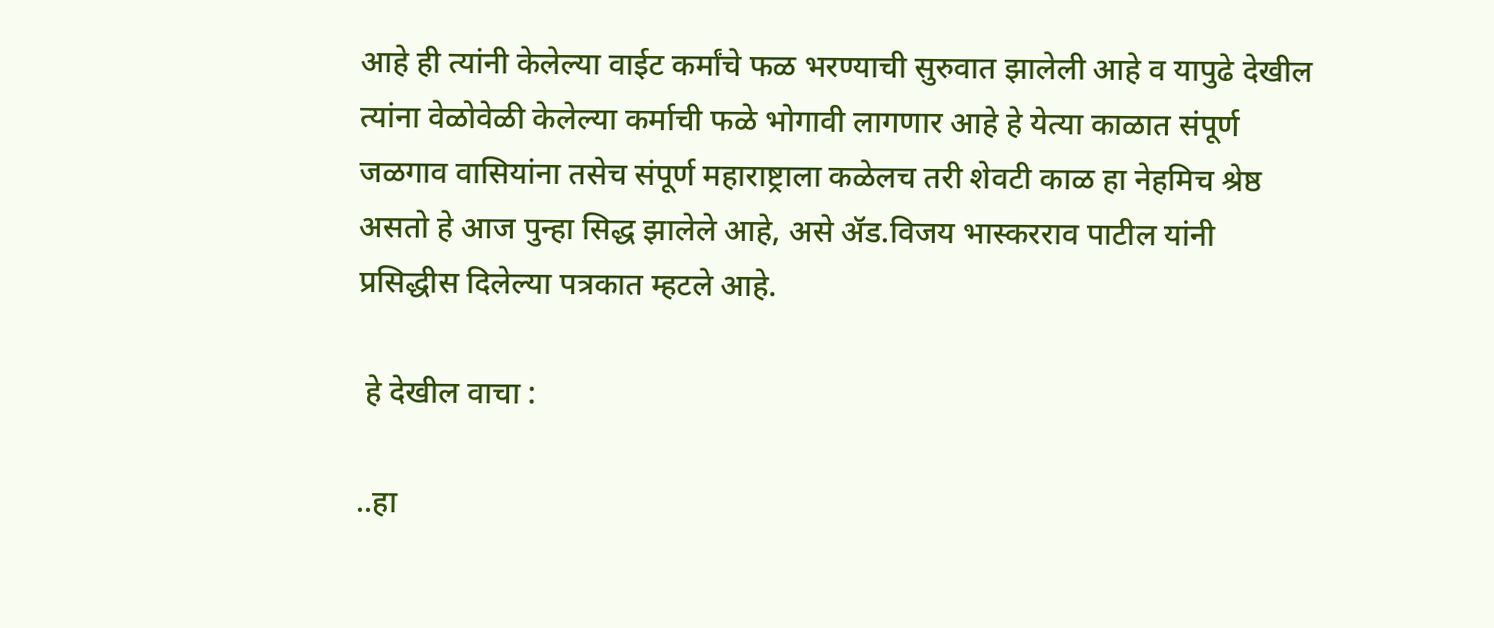आहे ही त्यांनी केलेल्या वाईट कर्मांचे फळ भरण्याची सुरुवात झालेली आहे व यापुढे देखील त्यांना वेळोवेळी केलेल्या कर्माची फळे भोगावी लागणार आहे हे येत्या काळात संपूर्ण जळगाव वासियांना तसेच संपूर्ण महाराष्ट्राला कळेलच तरी शेवटी काळ हा नेहमिच श्रेष्ठ असतो हे आज पुन्हा सिद्ध झालेले आहे, असे ॲड.विजय भास्करराव पाटील यांनी प्रसिद्धीस दिलेल्या पत्रकात म्हटले आहे.

 हे देखील वाचा :

..हा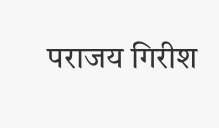पराजय गिरीश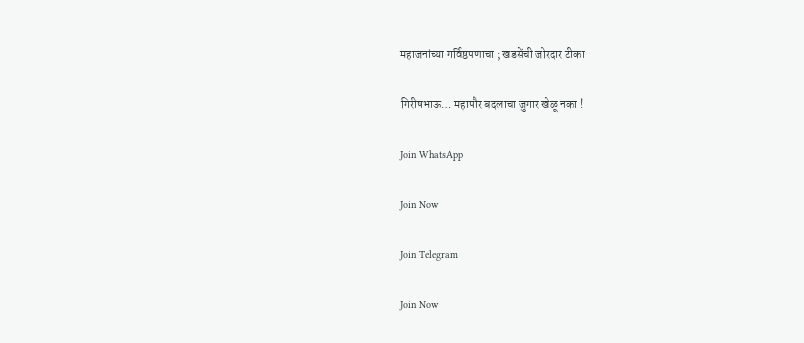महाजनांच्या गर्विष्ठपणाचा ; खडसेंची जोरदार टीका

गिरीषभाऊ… महापौर बदलाचा जुगार खेळू नका !

Join WhatsApp

Join Now

Join Telegram

Join Now